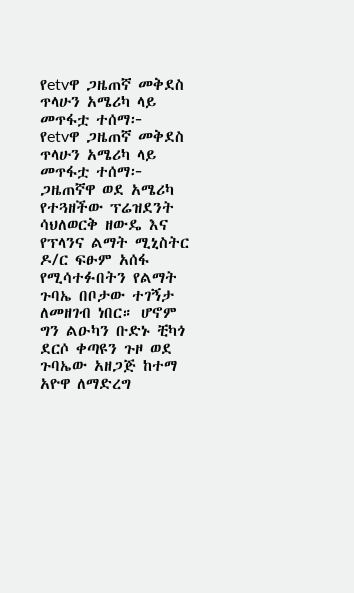የetvዋ ጋዜጠኛ መቅደስ ጥላሁን አሜሪካ ላይ መጥፋቷ ተሰማ፦
የetvዋ ጋዜጠኛ መቅደስ ጥላሁን አሜሪካ ላይ መጥፋቷ ተሰማ፦ ጋዜጠኛዋ ወደ አሜሪካ የተጓዘችው ፕሬዝደንት ሳህለወርቅ ዘውዴ እና የፕላንና ልማት ሚኒስትር ዶ/ር ፍፁም አሰፋ የሚሳተፉበትን የልማት ጉባኤ በቦታው ተገኝታ ለመዘገብ ነበር። ሆኖም ግን ልዑካን ቡድኑ ቺካጎ ደርሶ ቀጣዩን ጉዞ ወደ ጉባኤው አዘጋጅ ከተማ አዮዋ ለማድረግ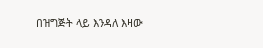በዝግጅት ላይ እንዳለ እዛው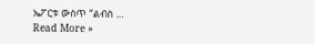ኤፖርቱ ውስጥ “ልብስ …
Read More »